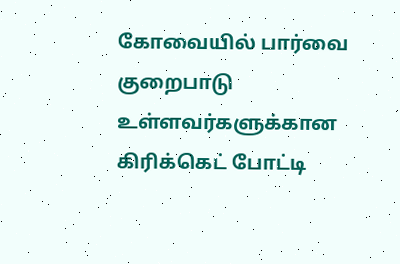கோவையில் பார்வை குறைபாடு உள்ளவர்களுக்கான கிரிக்கெட் போட்டி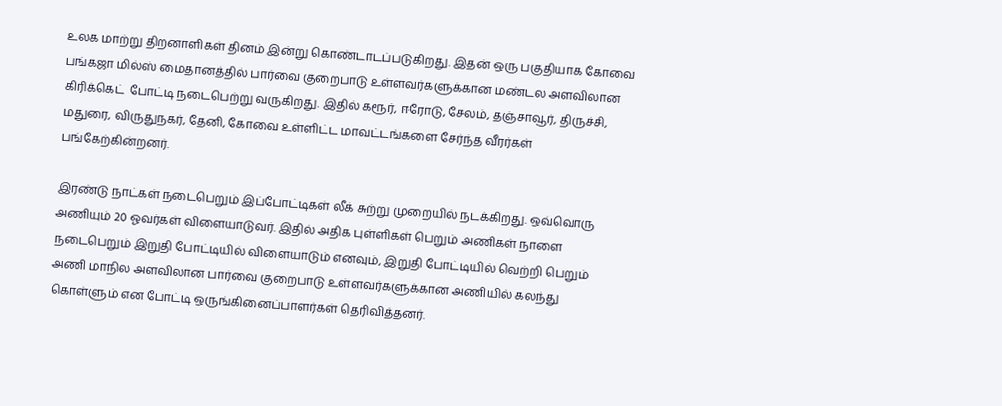உலக மாற்று திறனாளிகள் தினம் இன்று கொண்டாடப்படுகிறது. இதன் ஒரு பகுதியாக கோவை பங்கஜா மில்ஸ் மைதானத்தில் பார்வை குறைபாடு உள்ளவர்களுக்கான மண்டல அளவிலான கிரிக்கெட்  போட்டி நடைபெற்று வருகிறது. இதில் கரூர், ஈரோடு, சேலம், தஞ்சாவூர், திருச்சி, மதுரை, விருதுநகர், தேனி, கோவை உள்ளிட்ட மாவட்டங்களை சேர்ந்த வீரர்கள்  பங்கேற்கின்றனர்.

இரண்டு நாட்கள் நடைபெறும் இப்போட்டிகள் லீக் சுற்று முறையில் நடக்கிறது. ஒவ்வொரு அணியும் 20 ஓவர்கள் விளையாடுவர். இதில் அதிக புள்ளிகள் பெறும் அணிகள் நாளை நடைபெறும் இறுதி போட்டியில் விளையாடும் எனவும், இறுதி போட்டியில் வெற்றி பெறும் அணி மாநில அளவிலான பார்வை குறைபாடு உள்ளவர்களுக்கான அணியில் கலந்து கொள்ளும் என போட்டி ஒருங்கினைப்பாளர்கள் தெரிவித்தனர்.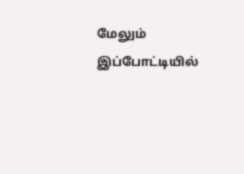மேலும் இப்போட்டியில்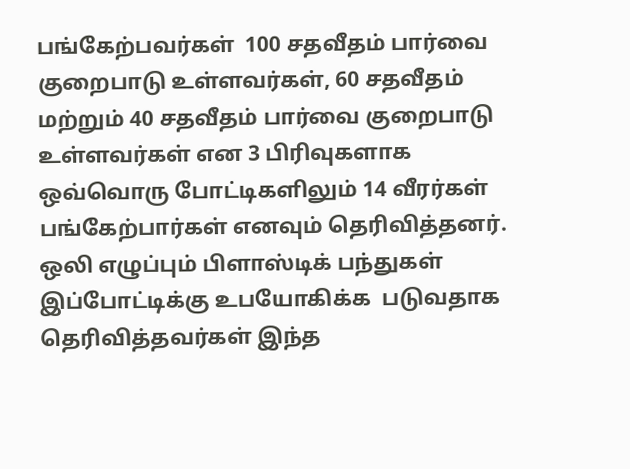பங்கேற்பவர்கள்  100 சதவீதம் பார்வை குறைபாடு உள்ளவர்கள், 60 சதவீதம் மற்றும் 40 சதவீதம் பார்வை குறைபாடு உள்ளவர்கள் என 3 பிரிவுகளாக ஒவ்வொரு போட்டிகளிலும் 14 வீரர்கள்  பங்கேற்பார்கள் எனவும் தெரிவித்தனர். ஒலி எழுப்பும் பிளாஸ்டிக் பந்துகள் இப்போட்டிக்கு உபயோகிக்க  படுவதாக தெரிவித்தவர்கள் இந்த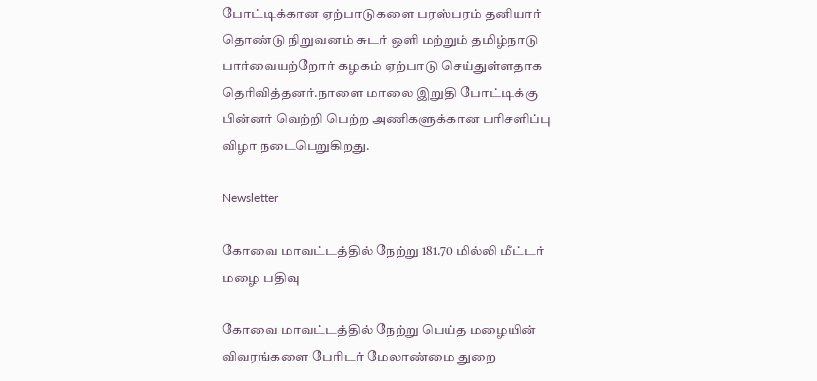போட்டிக்கான ஏற்பாடுகளை பரஸ்பரம் தனியார் தொண்டு நிறுவனம் சுடர் ஒளி மற்றும் தமிழ்நாடு பார்வையற்றோர் கழகம் ஏற்பாடு செய்துள்ளதாக தெரிவித்தனர்.நாளை மாலை இறுதி போட்டிக்கு பின்னர் வெற்றி பெற்ற அணிகளுக்கான பரிசளிப்பு விழா நடைபெறுகிறது.

Newsletter

கோவை மாவட்டத்தில் நேற்று 181.70 மில்லி மீட்டர் மழை பதிவு

கோவை மாவட்டத்தில் நேற்று பெய்த மழையின் விவரங்களை பேரிடர் மேலாண்மை துறை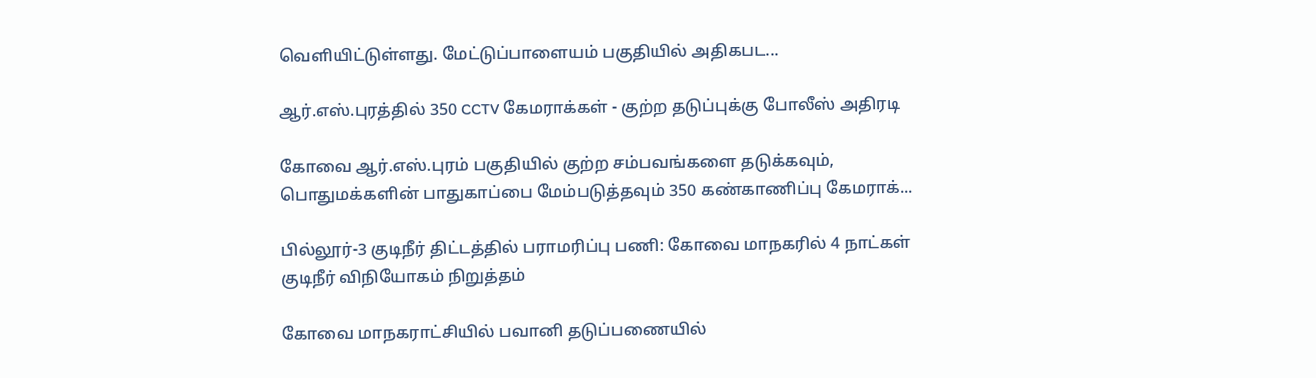வெளியிட்டுள்ளது. மேட்டுப்பாளையம் பகுதியில் அதிகபட...

ஆர்.எஸ்.புரத்தில் 350 CCTV கேமராக்கள் - குற்ற தடுப்புக்கு போலீஸ் அதிரடி

கோவை ஆர்.எஸ்.புரம் பகுதியில் குற்ற சம்பவங்களை தடுக்கவும், பொதுமக்களின் பாதுகாப்பை மேம்படுத்தவும் 350 கண்காணிப்பு கேமராக்...

பில்லூர்-3 குடிநீர் திட்டத்தில் பராமரிப்பு பணி: கோவை மாநகரில் 4 நாட்கள் குடிநீர் விநியோகம் நிறுத்தம்

கோவை மாநகராட்சியில் பவானி தடுப்பணையில்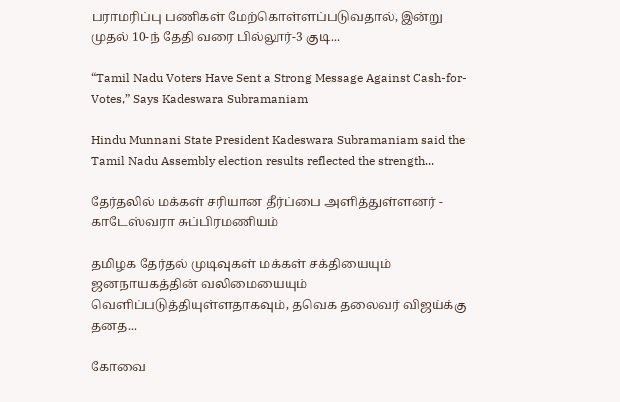பராமரிப்பு பணிகள் மேற்கொள்ளப்படுவதால், இன்று முதல் 10-ந் தேதி வரை பில்லூர்-3 குடி...

“Tamil Nadu Voters Have Sent a Strong Message Against Cash-for-Votes,” Says Kadeswara Subramaniam

Hindu Munnani State President Kadeswara Subramaniam said the Tamil Nadu Assembly election results reflected the strength...

தேர்தலில் மக்கள் சரியான தீர்ப்பை அளித்துள்ளனர் - காடேஸ்வரா சுப்பிரமணியம்

தமிழக தேர்தல் முடிவுகள் மக்கள் சக்தியையும் ஜனநாயகத்தின் வலிமையையும் வெளிப்படுத்தியுள்ளதாகவும், தவெக தலைவர் விஜய்க்கு தனத...

கோவை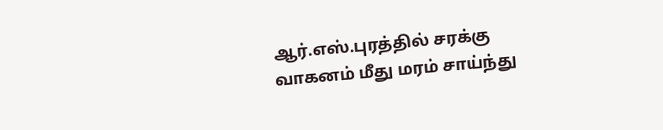ஆர்.எஸ்.புரத்தில் சரக்கு வாகனம் மீது மரம் சாய்ந்து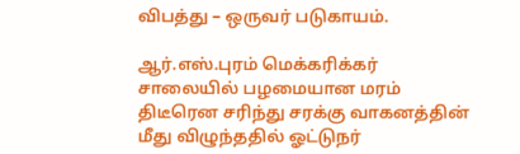விபத்து – ஒருவர் படுகாயம்.

ஆர்.எஸ்.புரம் மெக்கரிக்கர் சாலையில் பழமையான மரம் திடீரென சரிந்து சரக்கு வாகனத்தின் மீது விழுந்ததில் ஓட்டுநர்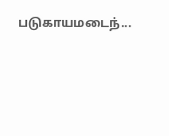படுகாயமடைந்...